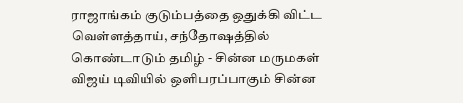ராஜாங்கம் குடும்பத்தை ஒதுக்கி விட்ட வெள்ளத்தாய், சந்தோஷத்தில் கொண்டாடும் தமிழ் - சின்ன மருமகள்
விஜய் டிவியில் ஒளிபரப்பாகும் சின்ன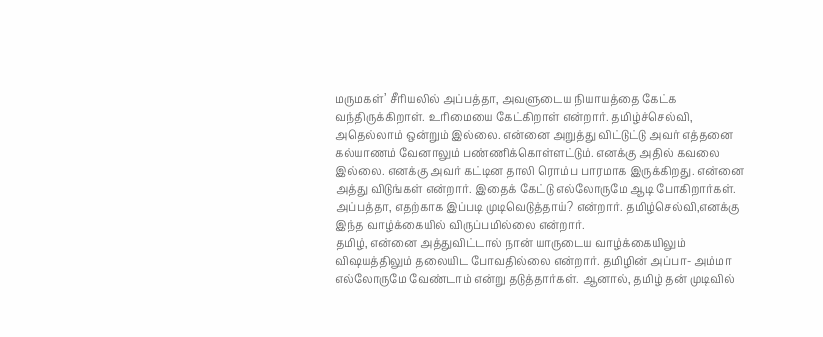மருமகள்’ சீரியலில் அப்பத்தா, அவளுடைய நியாயத்தை கேட்க வந்திருக்கிறாள். உரிமையை கேட்கிறாள் என்றார். தமிழ்ச்செல்வி, அதெல்லாம் ஒன்றும் இல்லை. என்னை அறுத்து விட்டுட்டு அவர் எத்தனை கல்யாணம் வேனாலும் பண்ணிக்கொள்ளட்டும். எனக்கு அதில் கவலை இல்லை. எனக்கு அவர் கட்டின தாலி ரொம்ப பாரமாக இருக்கிறது. என்னை அத்து விடுங்கள் என்றார். இதைக் கேட்டு எல்லோருமே ஆடி போகிறார்கள். அப்பத்தா, எதற்காக இப்படி முடிவெடுத்தாய்? என்றார். தமிழ்செல்வி,எனக்கு இந்த வாழ்க்கையில் விருப்பமில்லை என்றார்.
தமிழ், என்னை அத்துவிட்டால் நான் யாருடைய வாழ்க்கையிலும் விஷயத்திலும் தலையிட போவதில்லை என்றார். தமிழின் அப்பா- அம்மா எல்லோருமே வேண்டாம் என்று தடுத்தார்கள். ஆனால், தமிழ் தன் முடிவில்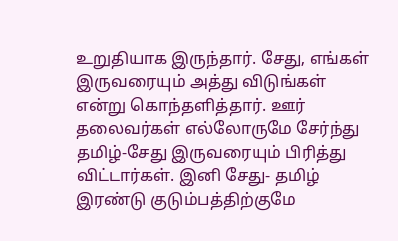உறுதியாக இருந்தார். சேது, எங்கள் இருவரையும் அத்து விடுங்கள் என்று கொந்தளித்தார். ஊர் தலைவர்கள் எல்லோருமே சேர்ந்து தமிழ்-சேது இருவரையும் பிரித்து விட்டார்கள். இனி சேது- தமிழ் இரண்டு குடும்பத்திற்குமே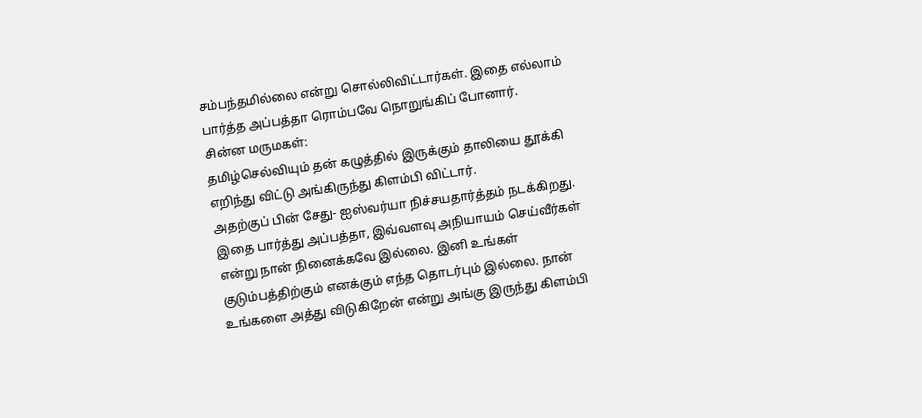சம்பந்தமில்லை என்று சொல்லிவிட்டார்கள். இதை எல்லாம் பார்த்த அப்பத்தா ரொம்பவே நொறுங்கிப் போனார்.
சின்ன மருமகள்:
தமிழ்செல்வியும் தன் கழுத்தில் இருக்கும் தாலியை தூக்கி எறிந்து விட்டு அங்கிருந்து கிளம்பி விட்டார்.
அதற்குப் பின் சேது- ஐஸ்வர்யா நிச்சயதார்த்தம் நடக்கிறது. இதை பார்த்து அப்பத்தா, இவ்வளவு அநியாயம் செய்வீர்கள் என்று நான் நினைக்கவே இல்லை. இனி உங்கள் குடும்பத்திற்கும் எனக்கும் எந்த தொடர்பும் இல்லை. நான் உங்களை அத்து விடுகிறேன் என்று அங்கு இருந்து கிளம்பி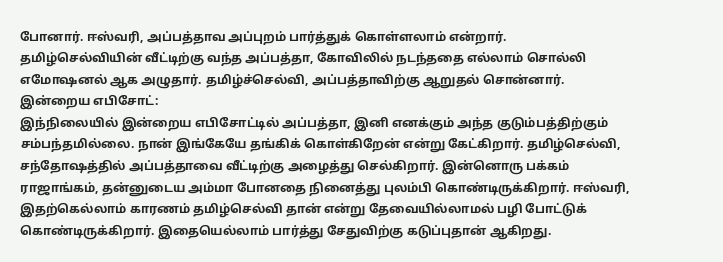போனார். ஈஸ்வரி, அப்பத்தாவ அப்புறம் பார்த்துக் கொள்ளலாம் என்றார். தமிழ்செல்வியின் வீட்டிற்கு வந்த அப்பத்தா, கோவிலில் நடந்ததை எல்லாம் சொல்லி எமோஷனல் ஆக அழுதார். தமிழ்ச்செல்வி, அப்பத்தாவிற்கு ஆறுதல் சொன்னார்.
இன்றைய எபிசோட்:
இந்நிலையில் இன்றைய எபிசோட்டில் அப்பத்தா, இனி எனக்கும் அந்த குடும்பத்திற்கும் சம்பந்தமில்லை. நான் இங்கேயே தங்கிக் கொள்கிறேன் என்று கேட்கிறார். தமிழ்செல்வி, சந்தோஷத்தில் அப்பத்தாவை வீட்டிற்கு அழைத்து செல்கிறார். இன்னொரு பக்கம் ராஜாங்கம், தன்னுடைய அம்மா போனதை நினைத்து புலம்பி கொண்டிருக்கிறார். ஈஸ்வரி, இதற்கெல்லாம் காரணம் தமிழ்செல்வி தான் என்று தேவையில்லாமல் பழி போட்டுக் கொண்டிருக்கிறார். இதையெல்லாம் பார்த்து சேதுவிற்கு கடுப்புதான் ஆகிறது.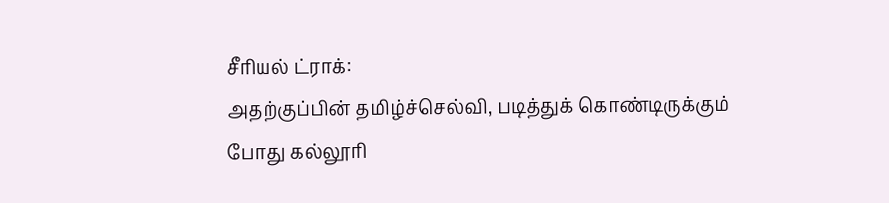சீரியல் ட்ராக்:
அதற்குப்பின் தமிழ்ச்செல்வி, படித்துக் கொண்டிருக்கும் போது கல்லூரி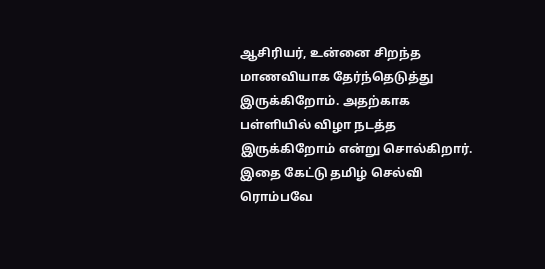ஆசிரியர், உன்னை சிறந்த மாணவியாக தேர்ந்தெடுத்து இருக்கிறோம். அதற்காக பள்ளியில் விழா நடத்த இருக்கிறோம் என்று சொல்கிறார். இதை கேட்டு தமிழ் செல்வி ரொம்பவே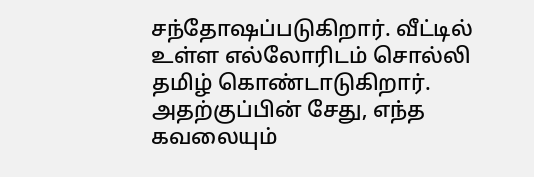சந்தோஷப்படுகிறார். வீட்டில் உள்ள எல்லோரிடம் சொல்லி தமிழ் கொண்டாடுகிறார். அதற்குப்பின் சேது, எந்த கவலையும்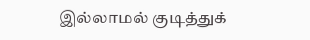இல்லாமல் குடித்துக்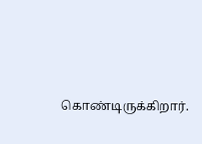கொண்டிருக்கிறார்.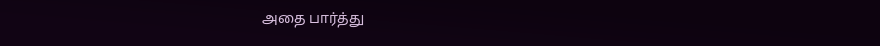அதை பார்த்து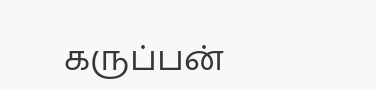கருப்பன்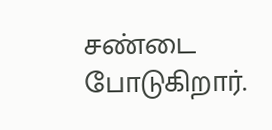சண்டை போடுகிறார்.